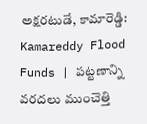అక్షరటుడే, కామారెడ్డి: Kamareddy Flood Funds | పట్టణాన్ని వరదలు ముంచెత్తి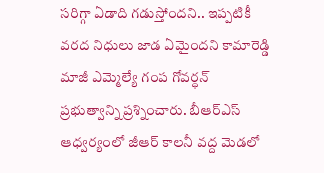సరిగ్గా ఏడాది గడుస్తోందని.. ఇప్పటికీ వరద నిధులు జాడ ఏమైందని కామారెడ్డి మాజీ ఎమ్మెల్యే గంప గోవర్ధన్ ప్రభుత్వాన్ని ప్రశ్నించారు. బీఆర్ఎస్ ఆధ్వర్యంలో జీఆర్ కాలనీ వద్ద మెడలో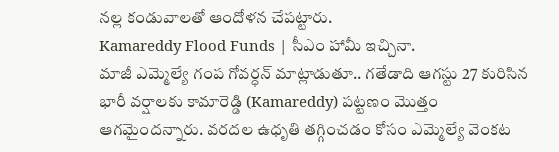నల్ల కండువాలతో ఆందోళన చేపట్టారు.
Kamareddy Flood Funds | సీఎం హామీ ఇచ్చినా.
మాజీ ఎమ్మెల్యే గంప గోవర్ధన్ మాట్లాడుతూ.. గతేడాది ఆగస్టు 27 కురిసిన భారీ వర్షాలకు కామారెడ్డి (Kamareddy) పట్టణం మొత్తం ఆగమైందన్నారు. వరదల ఉధృతి తగ్గించడం కోసం ఎమ్మెల్యే వెంకట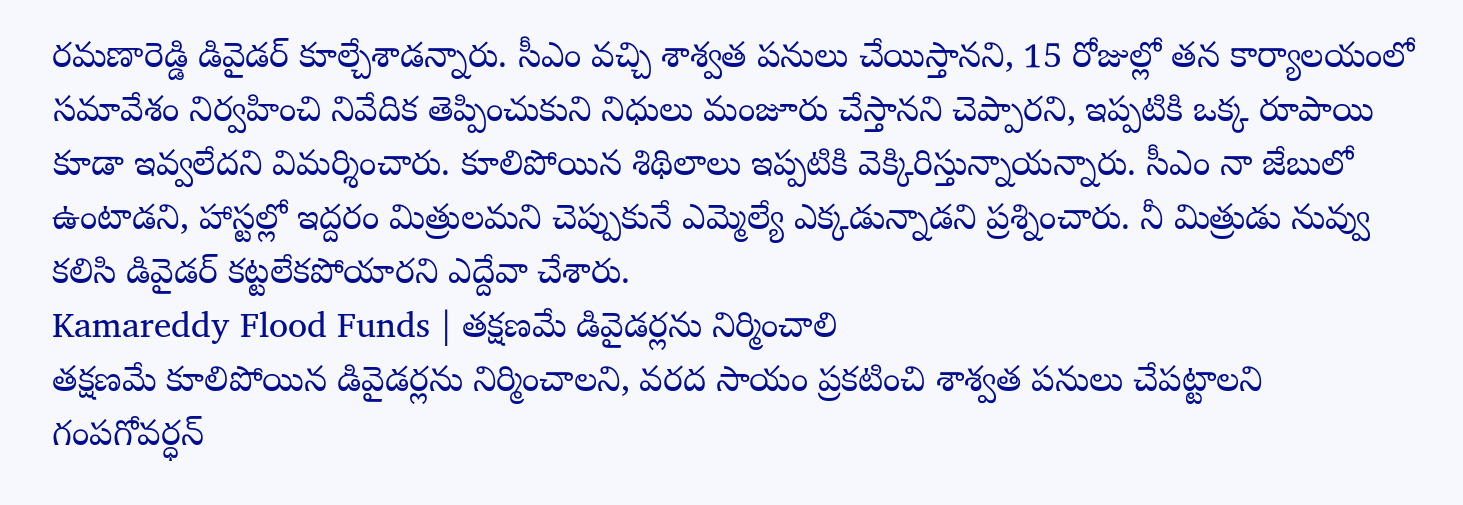రమణారెడ్డి డివైడర్ కూల్చేశాడన్నారు. సీఎం వచ్చి శాశ్వత పనులు చేయిస్తానని, 15 రోజుల్లో తన కార్యాలయంలో సమావేశం నిర్వహించి నివేదిక తెప్పించుకుని నిధులు మంజూరు చేస్తానని చెప్పారని, ఇప్పటికి ఒక్క రూపాయి కూడా ఇవ్వలేదని విమర్శించారు. కూలిపోయిన శిథిలాలు ఇప్పటికి వెక్కిరిస్తున్నాయన్నారు. సీఎం నా జేబులో ఉంటాడని, హాస్టల్లో ఇద్దరం మిత్రులమని చెప్పుకునే ఎమ్మెల్యే ఎక్కడున్నాడని ప్రశ్నించారు. నీ మిత్రుడు నువ్వు కలిసి డివైడర్ కట్టలేకపోయారని ఎద్దేవా చేశారు.
Kamareddy Flood Funds | తక్షణమే డివైడర్లను నిర్మించాలి
తక్షణమే కూలిపోయిన డివైడర్లను నిర్మించాలని, వరద సాయం ప్రకటించి శాశ్వత పనులు చేపట్టాలని గంపగోవర్ధన్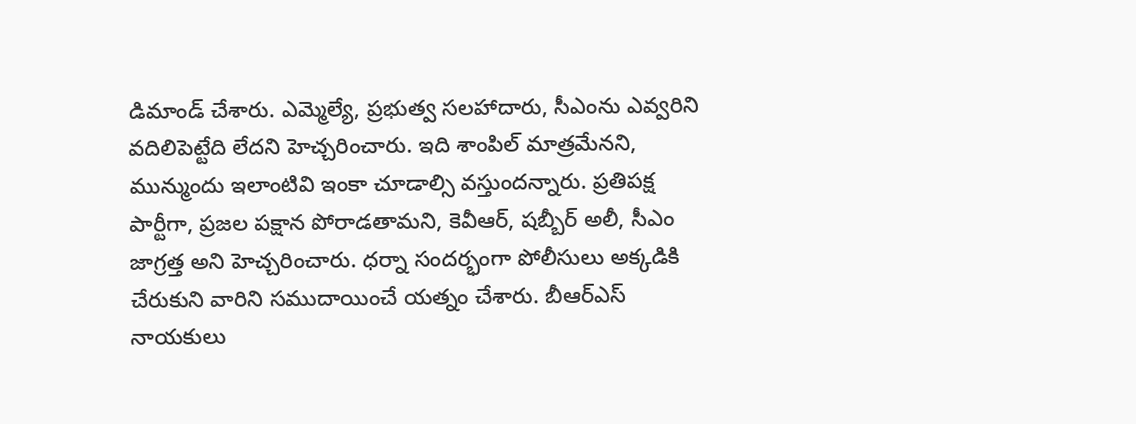డిమాండ్ చేశారు. ఎమ్మెల్యే, ప్రభుత్వ సలహాదారు, సీఎంను ఎవ్వరిని వదిలిపెట్టేది లేదని హెచ్చరించారు. ఇది శాంపిల్ మాత్రమేనని, మున్ముందు ఇలాంటివి ఇంకా చూడాల్సి వస్తుందన్నారు. ప్రతిపక్ష పార్టీగా, ప్రజల పక్షాన పోరాడతామని, కెవీఆర్, షబ్బీర్ అలీ, సీఎం జాగ్రత్త అని హెచ్చరించారు. ధర్నా సందర్భంగా పోలీసులు అక్కడికి చేరుకుని వారిని సముదాయించే యత్నం చేశారు. బీఆర్ఎస్ నాయకులు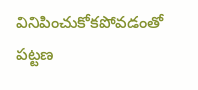వినిపించుకోకపోవడంతో పట్టణ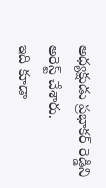అధ్యక్షుడు ప్రభాకర్ రెడ్డిని అరెస్ట్ చేశారు.
ఇది కూడా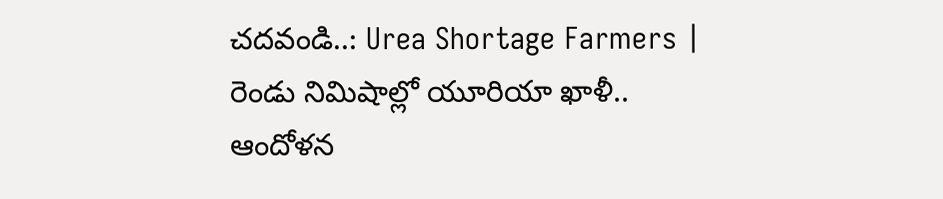చదవండి..: Urea Shortage Farmers | రెండు నిమిషాల్లో యూరియా ఖాళీ.. ఆందోళన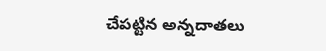చేపట్టిన అన్నదాతలు